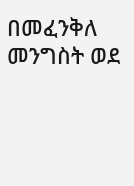በመፈንቅለ መንግስት ወደ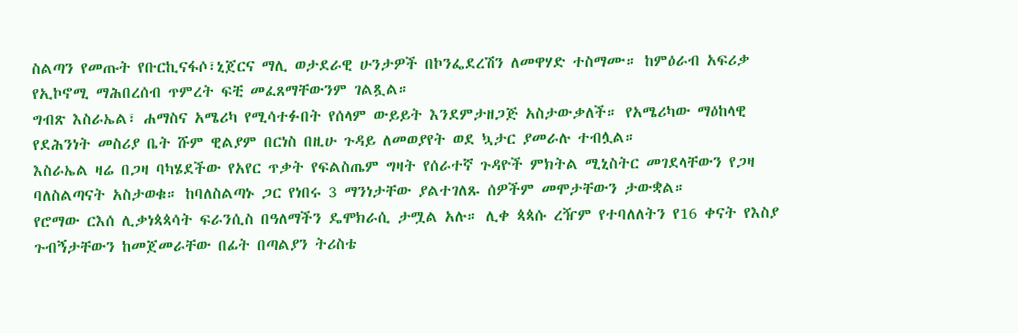ስልጣን የመጡት የቡርኪናፋሶ፣ኒጀርና ማሊ ወታደራዊ ሁንታዎች በኮንፌደረሽን ለመዋሃድ ተስማሙ። ከምዕራብ አፍሪቃ የኢኮኖሚ ማሕበረሰብ ጥምረት ፍቺ መፈጸማቸውንም ገልጿል።
ግብጽ እስራኤል፣ ሐማስና አሜሪካ የሚሳተፉበት የሰላም ውይይት እንደምታዘጋጅ አስታውቃለች። የአሜሪካው ማዕከላዊ የደሕንነት መስሪያ ቤት ሹም ዊልያም በርነስ በዚሁ ጉዳይ ለመወያየት ወደ ኳታር ያመራሉ ተብሏል።
እስራኤል ዛሬ በጋዛ ባካሄደችው የአየር ጥቃት የፍልስጤም ግዛት የሰራተኛ ጉዳዮች ምክትል ሚኒስትር መገደላቸውን የጋዛ ባለስልጣናት አስታወቁ። ከባለስልጣኑ ጋር የነበሩ 3 ማንነታቸው ያልተገለጹ ሰዎችም መሞታቸውን ታውቋል።
የሮማው ርእሰ ሊቃነጳጳሳት ፍራንሲስ በዓለማችን ዴሞክራሲ ታሟል አሉ። ሊቀ ጳጳሱ ረዥም የተባለለትን የ16 ቀናት የእስያ ጉብኝታቸውን ከመጀመራቸው በፊት በጣልያን ትሪስቴ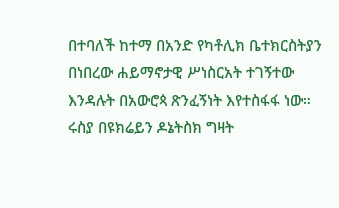በተባለች ከተማ በአንድ የካቶሊክ ቤተክርስትያን በነበረው ሐይማኖታዊ ሥነስርአት ተገኝተው እንዳሉት በአውሮጳ ጽንፈኝነት እየተስፋፋ ነው።
ሩስያ በዩክሬይን ዶኔትስክ ግዛት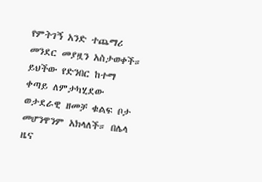የምትገኝ አንድ ተጨማሪ መንደር መያዟን አስታወቀች። ይህችው የድንበር ከተማ ቀጣይ ለምታካሂደው ወታደራዊ ዘመቻ ቁልፍ ቦታ መሆንዋንም አክላለች። በሌላ ዜና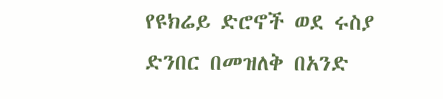የዩክሬይ ድሮኖች ወደ ሩስያ ድንበር በመዝለቅ በአንድ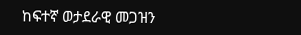ከፍተኛ ወታደራዊ መጋዝን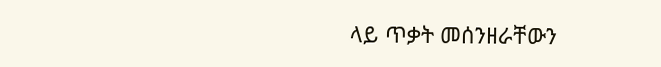ላይ ጥቃት መሰንዘራቸውን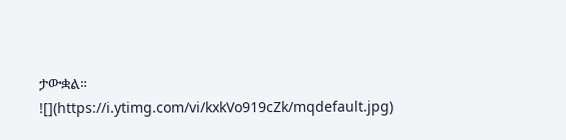ታውቋል።
![](https://i.ytimg.com/vi/kxkVo919cZk/mqdefault.jpg)